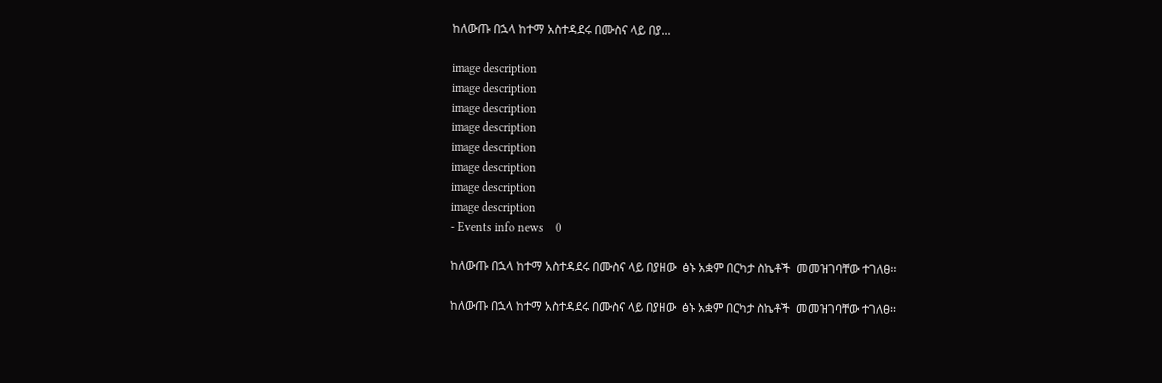ከለውጡ በኋላ ከተማ አስተዳደሩ በሙስና ላይ በያ...

image description
image description
image description
image description
image description
image description
image description
image description
- Events info news    0

ከለውጡ በኋላ ከተማ አስተዳደሩ በሙስና ላይ በያዘው  ፅኑ አቋም በርካታ ስኬቶች  መመዝገባቸው ተገለፀ፡፡

ከለውጡ በኋላ ከተማ አስተዳደሩ በሙስና ላይ በያዘው  ፅኑ አቋም በርካታ ስኬቶች  መመዝገባቸው ተገለፀ፡፡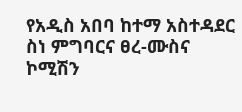የአዲስ አበባ ከተማ አስተዳደር ስነ ምግባርና ፀረ-ሙስና ኮሚሽን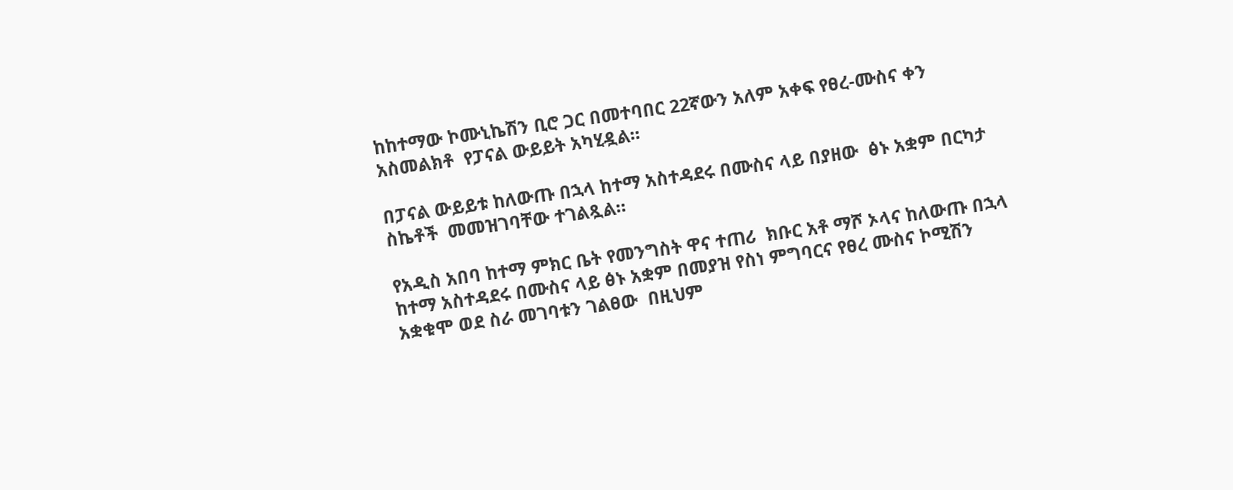ከከተማው ኮሙኒኬሽን ቢሮ ጋር በመተባበር 22ኛውን አለም አቀፍ የፀረ-ሙስና ቀን አስመልክቶ  የፓናል ውይይት አካሂዷል።

በፓናል ውይይቱ ከለውጡ በኋላ ከተማ አስተዳደሩ በሙስና ላይ በያዘው  ፅኑ አቋም በርካታ ስኬቶች  መመዝገባቸው ተገልጿል።

የአዲስ አበባ ከተማ ምክር ቤት የመንግስት ዋና ተጠሪ  ክቡር አቶ ማሾ ኦላና ከለውጡ በኋላ ከተማ አስተዳደሩ በሙስና ላይ ፅኑ አቋም በመያዝ የስነ ምግባርና የፀረ ሙስና ኮሚሽን አቋቁሞ ወደ ስራ መገባቱን ገልፀው  በዚህም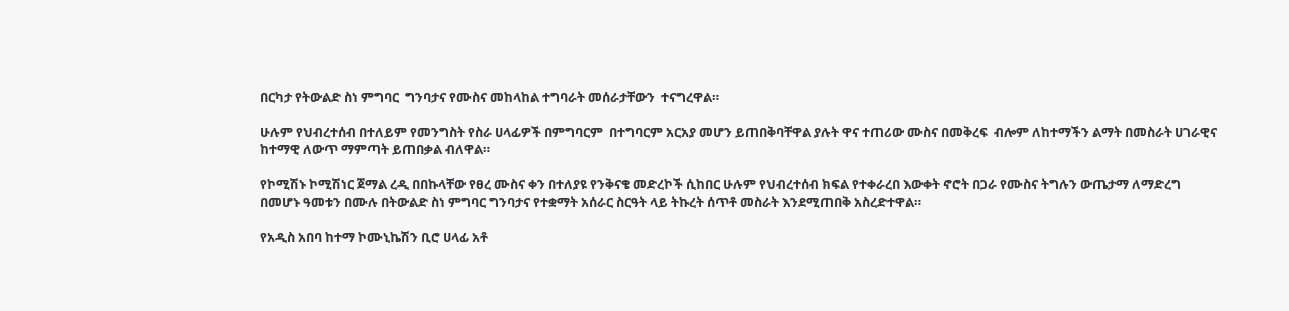በርካታ የትውልድ ስነ ምግባር  ግንባታና የሙስና መከላከል ተግባራት መሰራታቸውን  ተናግረዋል።

ሁሉም የህብረተሰብ በተለይም የመንግስት የስራ ሀላፊዎች በምግባርም  በተግባርም አርአያ መሆን ይጠበቅባቸዋል ያሉት ዋና ተጠሪው ሙስና በመቅረፍ  ብሎም ለከተማችን ልማት በመስራት ሀገራዊና ከተማዊ ለውጥ ማምጣት ይጠበቃል ብለዋል።

የኮሚሽኑ ኮሚሽነር ጀማል ረዲ በበኩላቸው የፀረ ሙስና ቀን በተለያዩ የንቅናቄ መድረኮች ሲከበር ሁሉም የህብረተሰብ ክፍል የተቀራረበ እውቀት ኖሮት በጋራ የሙስና ትግሉን ውጤታማ ለማድረግ በመሆኑ ዓመቱን በሙሉ በትውልድ ስነ ምግባር ግንባታና የተቋማት አሰራር ስርዓት ላይ ትኩረት ሰጥቶ መስራት እንደሚጠበቅ አስረድተዋል።

የአዲስ አበባ ከተማ ኮሙኒኬሽን ቢሮ ሀላፊ አቶ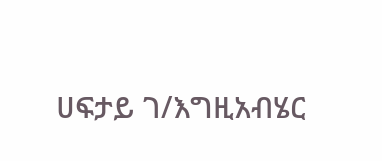ሀፍታይ ገ/እግዚአብሄር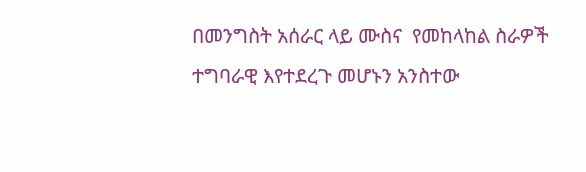በመንግስት አሰራር ላይ ሙስና  የመከላከል ስራዎች ተግባራዊ እየተደረጉ መሆኑን አንስተው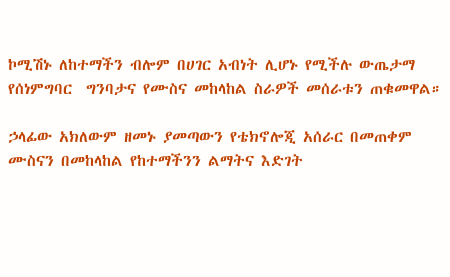ኮሚሽኑ ለከተማችን ብሎም በሀገር አብነት ሊሆኑ የሚችሉ ውጤታማ  የሰነምግባር  ግንባታና የሙስና መከላከል ስራዎች መሰራቱን ጠቁመዋል።

ኃላፊው አክለውም ዘመኑ ያመጣውን የቴክኖሎጂ አሰራር በመጠቀም ሙስናን በመከላከል የከተማችንን ልማትና እድገት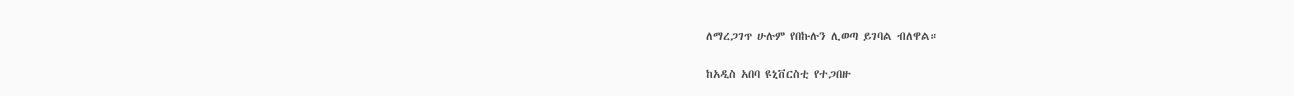ለማረጋገጥ ሁሉም የበኩሉን ሊወጣ ይገባል ብለዋል።

ከአዲስ አበባ ዩኒቨርስቲ የተጋበዙ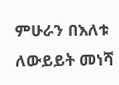ምሁራን በእለቱ ለውይይት መነሻ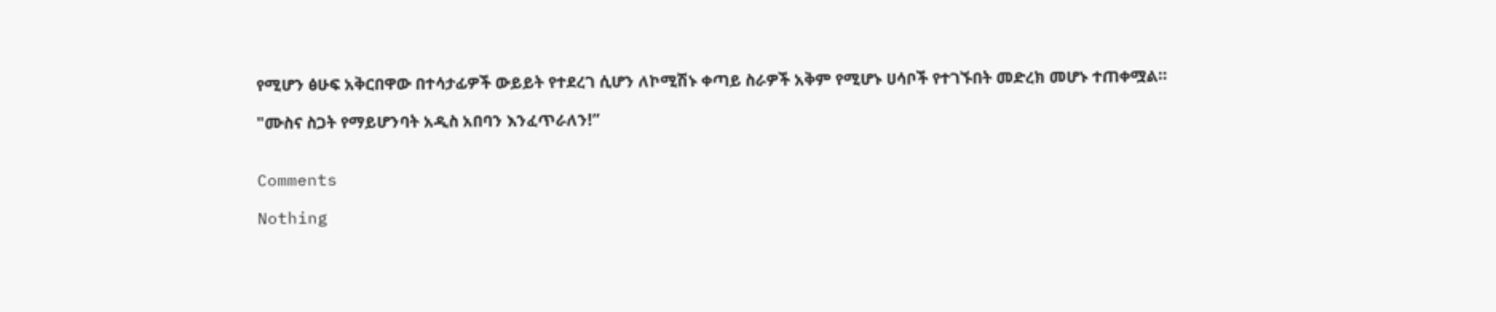የሚሆን ፅሁፍ አቅርበዋው በተሳታፊዎች ውይይት የተደረገ ሲሆን ለኮሚሽኑ ቀጣይ ስራዎች አቅም የሚሆኑ ሀሳቦች የተገኙበት መድረክ መሆኑ ተጠቀሟል።

"ሙስና ስጋት የማይሆንባት አዲስ አበባን እንፈጥራለን!”


Comments

Nothing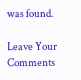was found.

Leave Your Comments